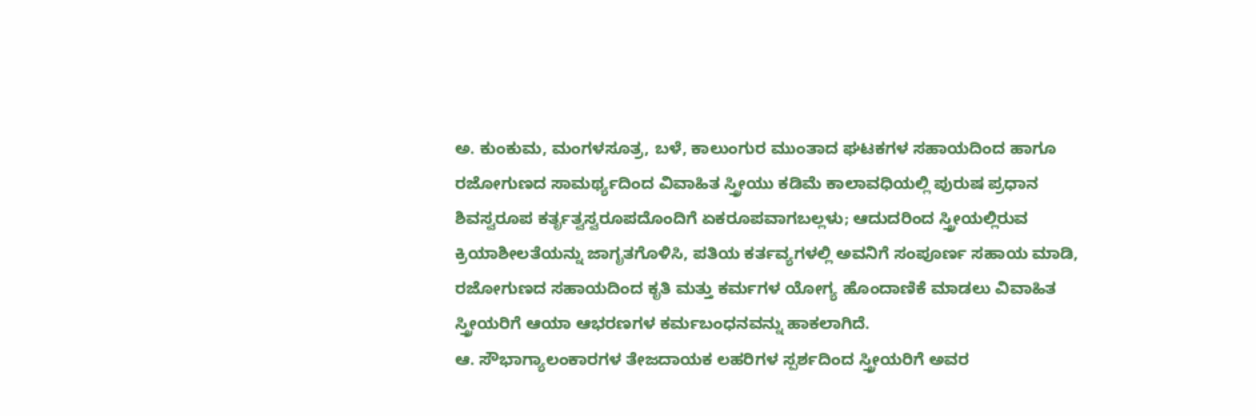ಅ. ಕುಂಕುಮ, ಮಂಗಳಸೂತ್ರ, ಬಳೆ, ಕಾಲುಂಗುರ ಮುಂತಾದ ಘಟಕಗಳ ಸಹಾಯದಿಂದ ಹಾಗೂ ರಜೋಗುಣದ ಸಾಮರ್ಥ್ಯದಿಂದ ವಿವಾಹಿತ ಸ್ತ್ರೀಯು ಕಡಿಮೆ ಕಾಲಾವಧಿಯಲ್ಲಿ ಪುರುಷ ಪ್ರಧಾನ ಶಿವಸ್ವರೂಪ ಕರ್ತೃತ್ವಸ್ವರೂಪದೊಂದಿಗೆ ಏಕರೂಪವಾಗಬಲ್ಲಳು; ಆದುದರಿಂದ ಸ್ತ್ರೀಯಲ್ಲಿರುವ ಕ್ರಿಯಾಶೀಲತೆಯನ್ನು ಜಾಗೃತಗೊಳಿಸಿ, ಪತಿಯ ಕರ್ತವ್ಯಗಳಲ್ಲಿ ಅವನಿಗೆ ಸಂಪೂರ್ಣ ಸಹಾಯ ಮಾಡಿ, ರಜೋಗುಣದ ಸಹಾಯದಿಂದ ಕೃತಿ ಮತ್ತು ಕರ್ಮಗಳ ಯೋಗ್ಯ ಹೊಂದಾಣಿಕೆ ಮಾಡಲು ವಿವಾಹಿತ ಸ್ತ್ರೀಯರಿಗೆ ಆಯಾ ಆಭರಣಗಳ ಕರ್ಮಬಂಧನವನ್ನು ಹಾಕಲಾಗಿದೆ.
ಆ. ಸೌಭಾಗ್ಯಾಲಂಕಾರಗಳ ತೇಜದಾಯಕ ಲಹರಿಗಳ ಸ್ಪರ್ಶದಿಂದ ಸ್ತ್ರೀಯರಿಗೆ ಅವರ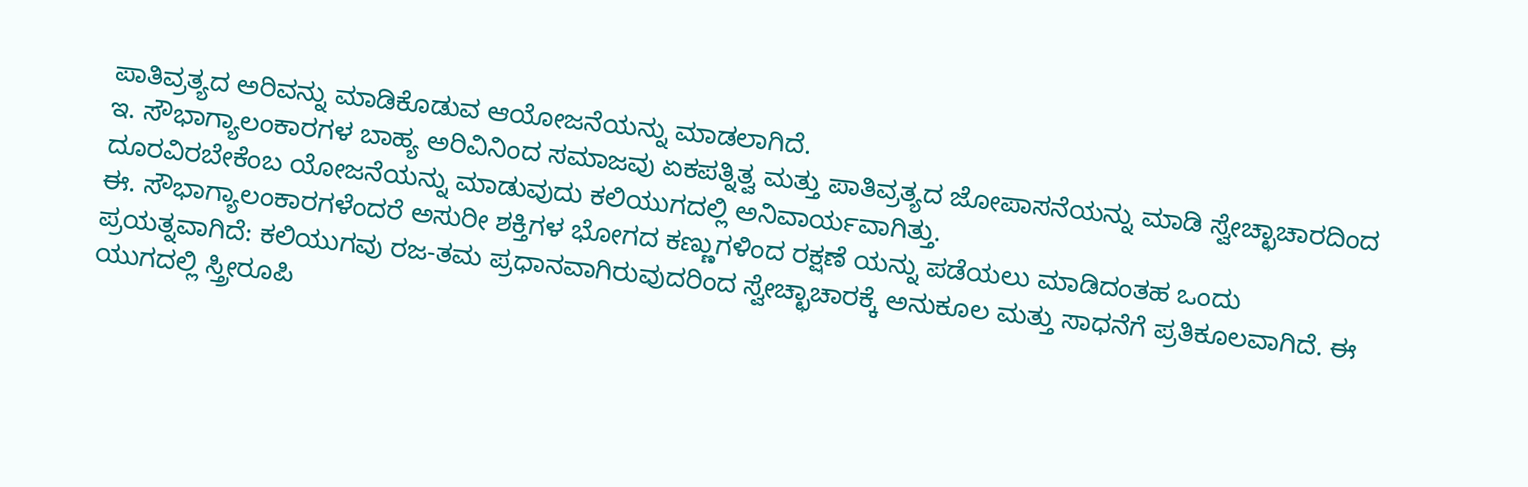ಪಾತಿವ್ರತ್ಯದ ಅರಿವನ್ನು ಮಾಡಿಕೊಡುವ ಆಯೋಜನೆಯನ್ನು ಮಾಡಲಾಗಿದೆ.
ಇ. ಸೌಭಾಗ್ಯಾಲಂಕಾರಗಳ ಬಾಹ್ಯ ಅರಿವಿನಿಂದ ಸಮಾಜವು ಏಕಪತ್ನಿತ್ವ ಮತ್ತು ಪಾತಿವ್ರತ್ಯದ ಜೋಪಾಸನೆಯನ್ನು ಮಾಡಿ ಸ್ವೇಚ್ಛಾಚಾರದಿಂದ ದೂರವಿರಬೇಕೆಂಬ ಯೋಜನೆಯನ್ನು ಮಾಡುವುದು ಕಲಿಯುಗದಲ್ಲಿ ಅನಿವಾರ್ಯವಾಗಿತ್ತು.
ಈ. ಸೌಭಾಗ್ಯಾಲಂಕಾರಗಳೆಂದರೆ ಅಸುರೀ ಶಕ್ತಿಗಳ ಭೋಗದ ಕಣ್ಣುಗಳಿಂದ ರಕ್ಷಣೆ ಯನ್ನು ಪಡೆಯಲು ಮಾಡಿದಂತಹ ಒಂದು ಪ್ರಯತ್ನವಾಗಿದೆ: ಕಲಿಯುಗವು ರಜ-ತಮ ಪ್ರಧಾನವಾಗಿರುವುದರಿಂದ ಸ್ವೇಚ್ಛಾಚಾರಕ್ಕೆ ಅನುಕೂಲ ಮತ್ತು ಸಾಧನೆಗೆ ಪ್ರತಿಕೂಲವಾಗಿದೆ. ಈ ಯುಗದಲ್ಲಿ ಸ್ತ್ರೀರೂಪಿ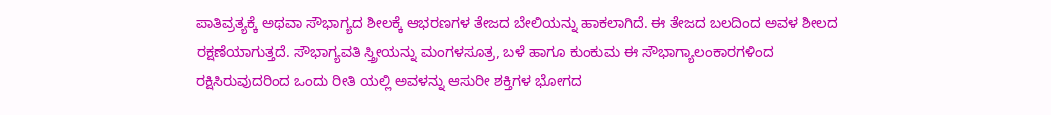ಪಾತಿವ್ರತ್ಯಕ್ಕೆ ಅಥವಾ ಸೌಭಾಗ್ಯದ ಶೀಲಕ್ಕೆ ಆಭರಣಗಳ ತೇಜದ ಬೇಲಿಯನ್ನು ಹಾಕಲಾಗಿದೆ. ಈ ತೇಜದ ಬಲದಿಂದ ಅವಳ ಶೀಲದ ರಕ್ಷಣೆಯಾಗುತ್ತದೆ. ಸೌಭಾಗ್ಯವತಿ ಸ್ತ್ರೀಯನ್ನು ಮಂಗಳಸೂತ್ರ, ಬಳೆ ಹಾಗೂ ಕುಂಕುಮ ಈ ಸೌಭಾಗ್ಯಾಲಂಕಾರಗಳಿಂದ ರಕ್ಷಿಸಿರುವುದರಿಂದ ಒಂದು ರೀತಿ ಯಲ್ಲಿ ಅವಳನ್ನು ಆಸುರೀ ಶಕ್ತಿಗಳ ಭೋಗದ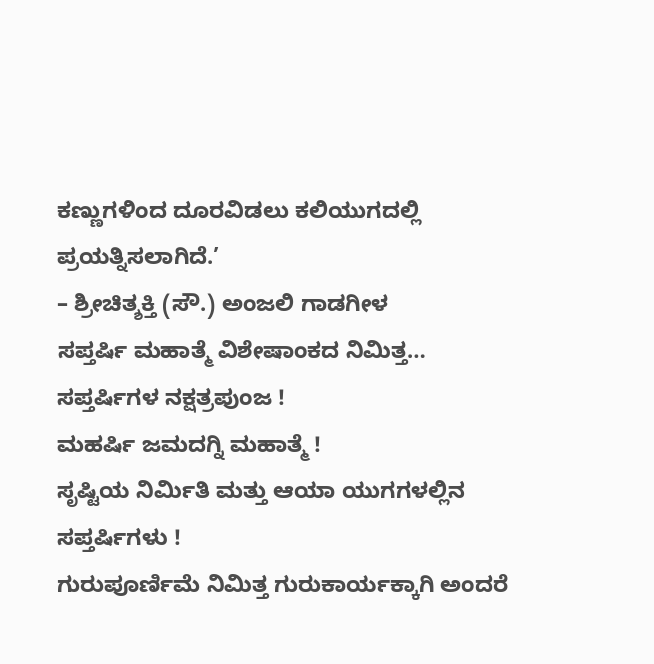ಕಣ್ಣುಗಳಿಂದ ದೂರವಿಡಲು ಕಲಿಯುಗದಲ್ಲಿ ಪ್ರಯತ್ನಿಸಲಾಗಿದೆ.’
– ಶ್ರೀಚಿತ್ಶಕ್ತಿ (ಸೌ.) ಅಂಜಲಿ ಗಾಡಗೀಳ
ಸಪ್ತರ್ಷಿ ಮಹಾತ್ಮೆ ವಿಶೇಷಾಂಕದ ನಿಮಿತ್ತ…
ಸಪ್ತರ್ಷಿಗಳ ನಕ್ಷತ್ರಪುಂಜ !
ಮಹರ್ಷಿ ಜಮದಗ್ನಿ ಮಹಾತ್ಮೆ !
ಸೃಷ್ಟಿಯ ನಿರ್ಮಿತಿ ಮತ್ತು ಆಯಾ ಯುಗಗಳಲ್ಲಿನ ಸಪ್ತರ್ಷಿಗಳು !
ಗುರುಪೂರ್ಣಿಮೆ ನಿಮಿತ್ತ ಗುರುಕಾರ್ಯಕ್ಕಾಗಿ ಅಂದರೆ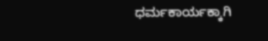ಧರ್ಮಕಾರ್ಯಕ್ಕಾಗಿ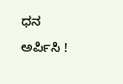ಧನ ಅರ್ಪಿಸಿ !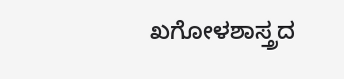ಖಗೋಳಶಾಸ್ತ್ರದ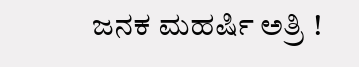ಜನಕ ಮಹರ್ಷಿ ಅತ್ರಿ !